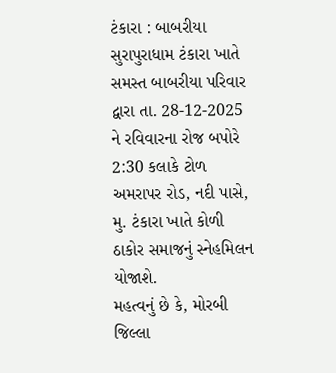ટંકારા : બાબરીયા સુરાપુરાધામ ટંકારા ખાતે સમસ્ત બાબરીયા પરિવાર દ્વારા તા. 28-12-2025 ને રવિવારના રોજ બપોરે 2:30 કલાકે ટોળ અમરાપર રોડ, નદી પાસે, મુ. ટંકારા ખાતે કોળી ઠાકોર સમાજનું સ્નેહમિલન યોજાશે.
મહત્વનું છે કે, મોરબી જિલ્લા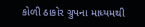કોળી ઠાકોર ગ્રુપના માધ્યમથી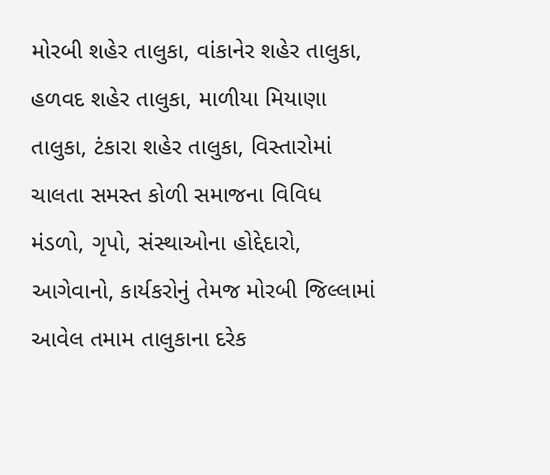મોરબી શહેર તાલુકા, વાંકાનેર શહેર તાલુકા, હળવદ શહેર તાલુકા, માળીયા મિયાણા તાલુકા, ટંકારા શહેર તાલુકા, વિસ્તારોમાં ચાલતા સમસ્ત કોળી સમાજના વિવિધ મંડળો, ગૃપો, સંસ્થાઓના હોદ્દેદારો, આગેવાનો, કાર્યકરોનું તેમજ મોરબી જિલ્લામાં આવેલ તમામ તાલુકાના દરેક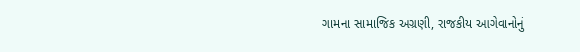ગામના સામાજિક અગ્રણી, રાજકીય આગેવાનોનું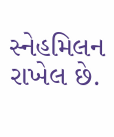સ્નેહમિલન રાખેલ છે.